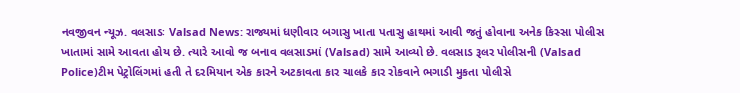નવજીવન ન્યૂઝ. વલસાડઃ Valsad News: રાજ્યમાં ધણીવાર બગાસુ ખાતા પતાસુ હાથમાં આવી જતું હોવાના અનેક કિસ્સા પોલીસ ખાતામાં સામે આવતા હોય છે. ત્યારે આવો જ બનાવ વલસાડમાં (Valsad) સામે આવ્યો છે. વલસાડ રૂલર પોલીસની (Valsad Police)ટીમ પેટ્રોલિંગમાં હતી તે દરમિયાન એક કારને અટકાવતા કાર ચાલકે કાર રોકવાને ભગાડી મુકતા પોલીસે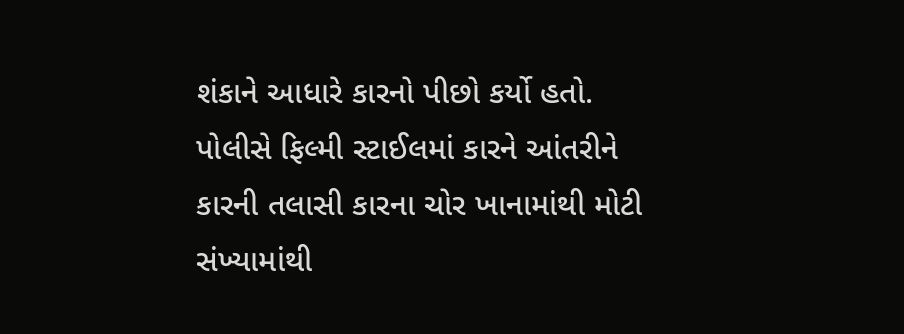શંકાને આધારે કારનો પીછો કર્યો હતો. પોલીસે ફિલ્મી સ્ટાઈલમાં કારને આંતરીને કારની તલાસી કારના ચોર ખાનામાંથી મોટી સંખ્યામાંથી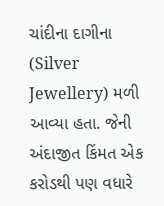ચાંદીના દાગીના (Silver Jewellery) મળી આવ્યા હતા. જેની અંદાજીત કિંમત એક કરોડથી પણ વધારે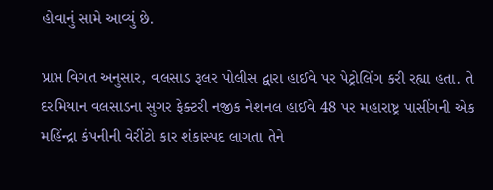હોવાનું સામે આવ્યું છે.

પ્રાપ્ત વિગત અનુસાર, વલસાડ રૂલર પોલીસ દ્વારા હાઈવે પર પેટ્રોલિંગ કરી રહ્યા હતા. તે દરમિયાન વલસાડના સુગર ફેક્ટરી નજીક નેશનલ હાઈવે 48 પર મહારાષ્ટ્ર પાસીંગની એક મહિંન્દ્રા કંપનીની વેરીંટો કાર શંકાસ્પદ લાગતા તેને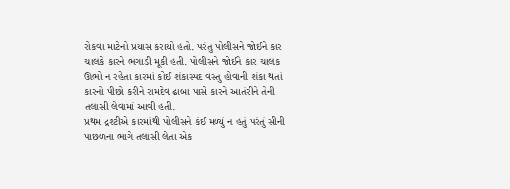રોકવા માટેનો પ્રયાસ કરાયો હતો. પરંતુ પોલીસને જોઈને કાર ચાલકે કારને ભગાડી મૂકી હતી. પોલીસને જોઈને કાર ચાલક ઊભો ન રહેતા કારમાં કોઈ શંકાસ્પદ વસ્તુ હોવાની શંકા થતાં કારનો પીછો કરીને રામદેવ ઢાબા પાસે કારને આતંરીને તેની તલાસી લેવામાં આવી હતી.
પ્રથમ દ્રશ્ટીએ કારમાંથી પોલીસને કંઈ મળ્યું ન હતું પરંતું સીની પાછળના ભાગે તલાસી લેતા એક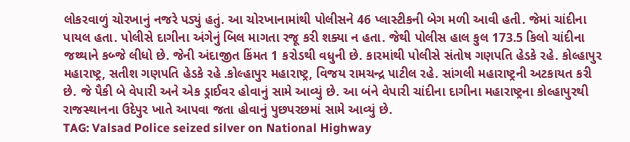લોકરવાળું ચોરખાનું નજરે પડ્યું હતું. આ ચોરખાનામાંથી પોલીસને 46 પ્લાસ્ટીકની બેગ મળી આવી હતી. જેમાં ચાંદીના પાયલ હતા. પોલીસે દાગીના અંગેનું બિલ માગતા રજૂ કરી શક્યા ન હતા. જેથી પોલીસ હાલ કુલ 173.5 કિલો ચાંદીના જથ્થાને કબ્જે લીધો છે. જેની અંદાજીત કિંમત 1 કરોડથી વધુની છે. કારમાંથી પોલીસે સંતોષ ગણપતિ હેડકે રહે. કોલ્હાપુર મહારાષ્ટ્ર, સતીશ ગણપતિ હેડકે રહે .કોલ્હાપુર મહારાષ્ટ્ર, વિજય રામચન્દ્ર પાટીલ રહે. સાંગલી મહારાષ્ટ્રની અટકાયત કરી છે. જે પૈકી બે વેપારી અને એક ડ્રાઈવર હોવાનું સામે આવ્યું છે. આ બંને વેપારી ચાંદીના દાગીના મહારાષ્ટ્રના કોલ્હાપુરથી રાજસ્થાનના ઉદેપુર ખાતે આપવા જતા હોવાનું પુછપરછમાં સામે આવ્યું છે.
TAG: Valsad Police seized silver on National Highway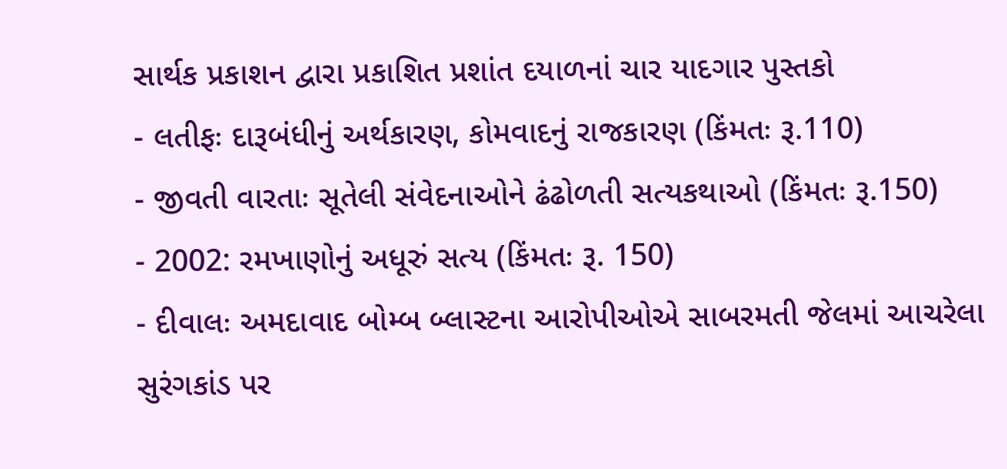સાર્થક પ્રકાશન દ્વારા પ્રકાશિત પ્રશાંત દયાળનાં ચાર યાદગાર પુસ્તકો
- લતીફઃ દારૂબંધીનું અર્થકારણ, કોમવાદનું રાજકારણ (કિંમતઃ રૂ.110)
- જીવતી વારતાઃ સૂતેલી સંવેદનાઓને ઢંઢોળતી સત્યકથાઓ (કિંમતઃ રૂ.150)
- 2002: રમખાણોનું અધૂરું સત્ય (કિંમતઃ રૂ. 150)
- દીવાલઃ અમદાવાદ બોમ્બ બ્લાસ્ટના આરોપીઓએ સાબરમતી જેલમાં આચરેલા સુરંગકાંડ પર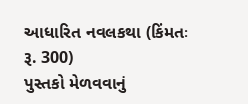આધારિત નવલકથા (કિંમતઃ રૂ. 300)
પુસ્તકો મેળવવાનું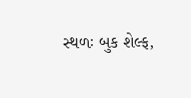સ્થળઃ બુક શેલ્ફ,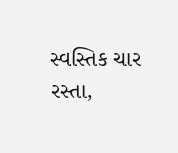સ્વસ્તિક ચાર રસ્તા,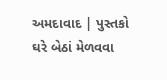અમદાવાદ | પુસ્તકો ઘરે બેઠાં મેળવવા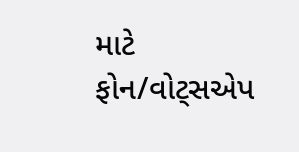માટે ફોન/વોટ્સએપ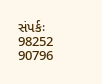સંપર્કઃ 98252 90796